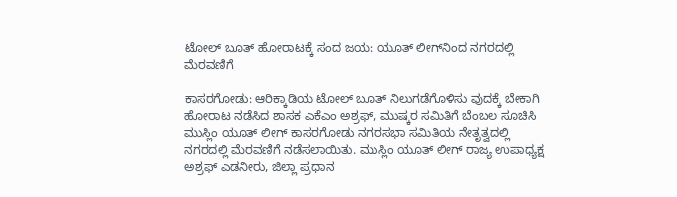ಟೋಲ್ ಬೂತ್ ಹೋರಾಟಕ್ಕೆ ಸಂದ ಜಯ: ಯೂತ್ ಲೀಗ್‌ನಿಂದ ನಗರದಲ್ಲಿ ಮೆರವಣಿಗೆ

ಕಾಸರಗೋಡು: ಆರಿಕ್ಕಾಡಿಯ ಟೋಲ್ ಬೂತ್ ನಿಲುಗಡೆಗೊಳಿಸು ವುದಕ್ಕೆ ಬೇಕಾಗಿ ಹೋರಾಟ ನಡೆಸಿದ ಶಾಸಕ ಎಕೆಎಂ ಅಶ್ರಫ್, ಮುಷ್ಕರ ಸಮಿತಿಗೆ ಬೆಂಬಲ ಸೂಚಿಸಿ ಮುಸ್ಲಿಂ ಯೂತ್ ಲೀಗ್ ಕಾಸರಗೋಡು ನಗರಸಭಾ ಸಮಿತಿಯ ನೇತೃತ್ವದಲ್ಲಿ ನಗರದಲ್ಲಿ ಮೆರವಣಿಗೆ ನಡೆಸಲಾಯಿತು. ಮುಸ್ಲಿಂ ಯೂತ್ ಲೀಗ್ ರಾಜ್ಯ ಉಪಾಧ್ಯಕ್ಷ ಅಶ್ರಫ್ ಎಡನೀರು, ಜಿಲ್ಲಾ ಪ್ರಧಾನ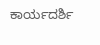ಕಾರ್ಯದರ್ಶಿ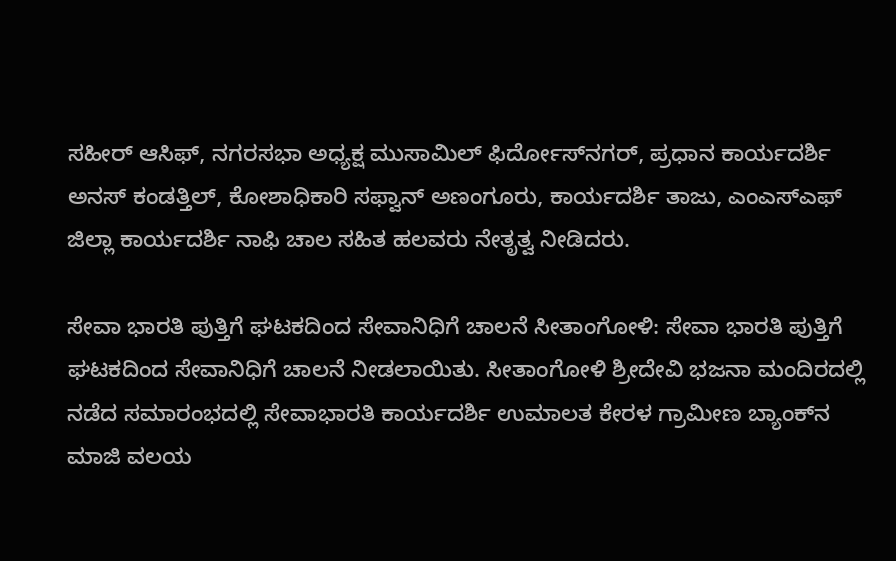ಸಹೀರ್ ಆಸಿಫ್, ನಗರಸಭಾ ಅಧ್ಯಕ್ಷ ಮುಸಾಮಿಲ್ ಫಿರ್ದೋಸ್‌ನಗರ್, ಪ್ರಧಾನ ಕಾರ್ಯದರ್ಶಿ ಅನಸ್ ಕಂಡತ್ತಿಲ್, ಕೋಶಾಧಿಕಾರಿ ಸಫ್ವಾನ್ ಅಣಂಗೂರು, ಕಾರ್ಯದರ್ಶಿ ತಾಜು, ಎಂಎಸ್‌ಎಫ್ ಜಿಲ್ಲಾ ಕಾರ್ಯದರ್ಶಿ ನಾಫಿ ಚಾಲ ಸಹಿತ ಹಲವರು ನೇತೃತ್ವ ನೀಡಿದರು.

ಸೇವಾ ಭಾರತಿ ಪುತ್ತಿಗೆ ಘಟಕದಿಂದ ಸೇವಾನಿಧಿಗೆ ಚಾಲನೆ ಸೀತಾಂಗೋಳಿ: ಸೇವಾ ಭಾರತಿ ಪುತ್ತಿಗೆ ಘಟಕದಿಂದ ಸೇವಾನಿಧಿಗೆ ಚಾಲನೆ ನೀಡಲಾಯಿತು. ಸೀತಾಂಗೋಳಿ ಶ್ರೀದೇವಿ ಭಜನಾ ಮಂದಿರದಲ್ಲಿ ನಡೆದ ಸಮಾರಂಭದಲ್ಲಿ ಸೇವಾಭಾರತಿ ಕಾರ್ಯದರ್ಶಿ ಉಮಾಲತ ಕೇರಳ ಗ್ರಾಮೀಣ ಬ್ಯಾಂಕ್‌ನ ಮಾಜಿ ವಲಯ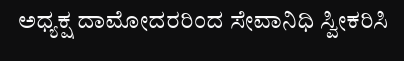ಅಧ್ಯಕ್ಷ ದಾಮೋದರರಿಂದ ಸೇವಾನಿಧಿ ಸ್ವೀಕರಿಸಿ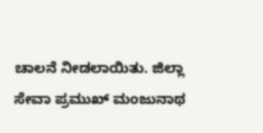ಚಾಲನೆ ನೀಡಲಾಯಿತು. ಜಿಲ್ಲಾ ಸೇವಾ ಪ್ರಮುಖ್ ಮಂಜುನಾಥ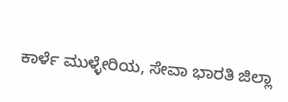ಕಾರ್ಳೆ ಮುಳ್ಳೇರಿಯ, ಸೇವಾ ಭಾರತಿ ಜಿಲ್ಲಾ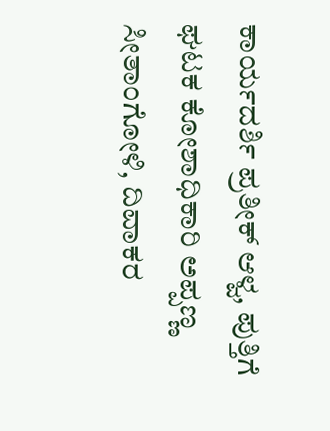ಕಾರ್ಯದರ್ಶಿ ಪ್ರತೀಕ್ ಆಳ್ವ, ಪುತ್ತಿಗೆ ಘಟಕ ಕೋಶಾಧಿಕಾರಿ ಅಪ್ಪಣ್ಣ ಸೀತಾಂಗೋಳಿ, ದಿವಾಕರ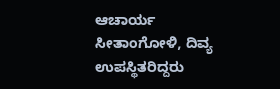ಆಚಾರ್ಯ ಸೀತಾಂಗೋಳಿ, ದಿವ್ಯ ಉಪಸ್ಥಿತರಿದ್ದರು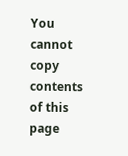You cannot copy contents of this page